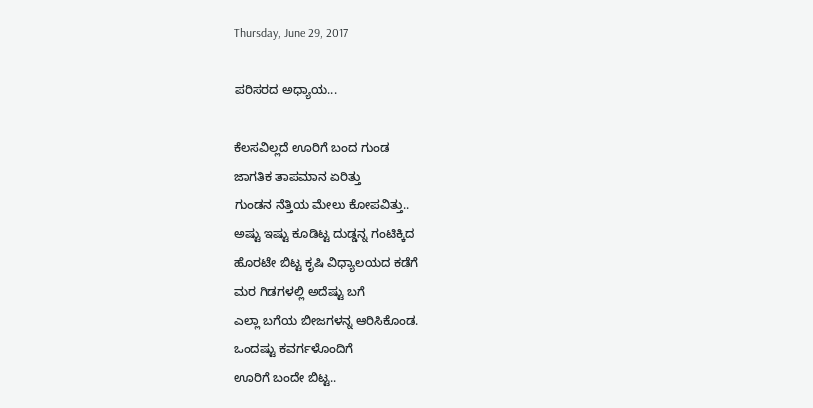Thursday, June 29, 2017

ಪರಿಸರದ ಅಧ್ಯಾಯ...

ಕೆಲಸವಿಲ್ಲದೆ ಊರಿಗೆ ಬಂದ ಗುಂಡ
ಜಾಗತಿಕ ತಾಪಮಾನ ಏರಿತ್ತು
ಗುಂಡನ ನೆತ್ತಿಯ ಮೇಲು ಕೋಪವಿತ್ತು..
ಅಷ್ಟು ಇಷ್ಟು ಕೂಡಿಟ್ಟ ದುಡ್ಡನ್ನ ಗಂಟಿಕ್ಕಿದ
ಹೊರಟೇ ಬಿಟ್ಟ ಕೃಷಿ ವಿಧ್ಯಾಲಯದ ಕಡೆಗೆ
ಮರ ಗಿಡಗಳಲ್ಲಿ ಅದೆಷ್ಟು ಬಗೆ
ಎಲ್ಲಾ ಬಗೆಯ ಬೀಜಗಳನ್ನ ಆರಿಸಿಕೊಂಡ.
ಒಂದಷ್ಟು ಕವರ್ಗಳೊಂದಿಗೆ
ಊರಿಗೆ ಬಂದೇ ಬಿಟ್ಟ..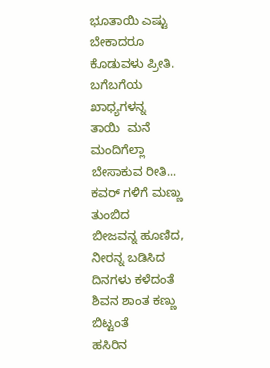ಭೂತಾಯಿ ಎಷ್ಟು ಬೇಕಾದರೂ
ಕೊಡುವಳು ಪ್ರೀತಿ.
ಬಗೆಬಗೆಯ ಖಾಧ್ಯಗಳನ್ನ
ತಾಯಿ  ಮನೆ ಮಂದಿಗೆಲ್ಲಾ
ಬೇಸಾಕುವ ರೀತಿ...
ಕವರ್ ಗಳಿಗೆ ಮಣ್ಣು ತುಂಬಿದ
ಬೀಜವನ್ನ ಹೂಣಿದ, ನೀರನ್ನ ಬಡಿಸಿದ
ದಿನಗಳು ಕಳೆದಂತೆ
ಶಿವನ ಶಾಂತ ಕಣ್ಣು ಬಿಟ್ಟಂತೆ
ಹಸಿರಿನ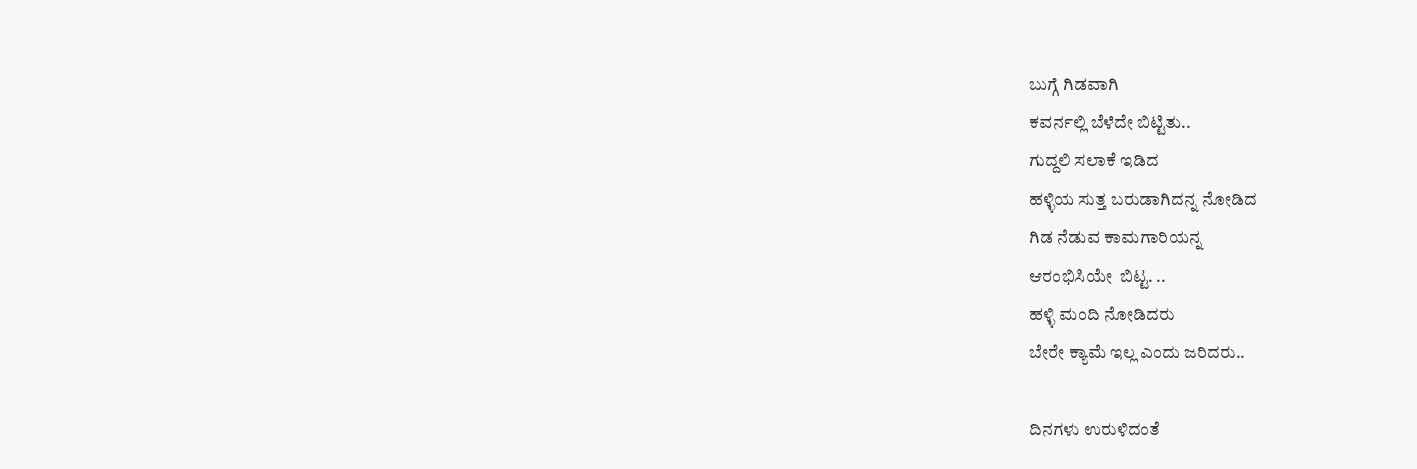ಬುಗ್ಗೆ ಗಿಡವಾಗಿ
ಕವರ್ನಲ್ಲಿ ಬೆಳೆದೇ ಬಿಟ್ಟಿತು..
ಗುದ್ದಲಿ ಸಲಾಕೆ ಇಡಿದ
ಹಳ್ಳಿಯ ಸುತ್ತ ಬರುಡಾಗಿದನ್ನ ನೋಡಿದ
ಗಿಡ ನೆಡುವ ಕಾಮಗಾರಿಯನ್ನ
ಆರಂಭಿಸಿಯೇ  ಬಿಟ್ಟ. ..
ಹಳ್ಳಿ ಮಂದಿ ನೋಡಿದರು
ಬೇರೇ ಕ್ಯಾಮೆ ಇಲ್ಲ ಎಂದು ಜರಿದರು..

ದಿನಗಳು ಉರುಳಿದಂತೆ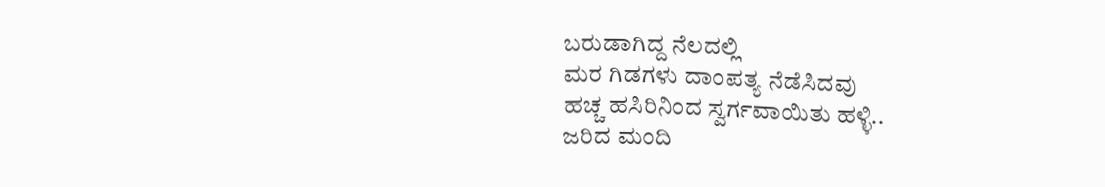ಬರುಡಾಗಿದ್ದ ನೆಲದಲ್ಲಿ
ಮರ ಗಿಡಗಳು ದಾಂಪತ್ಯ ನೆಡೆಸಿದವು
ಹಚ್ಚ ಹಸಿರಿನಿಂದ ಸ್ವರ್ಗವಾಯಿತು ಹಳ್ಳಿ..
ಜರಿದ ಮಂದಿ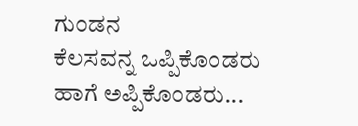ಗುಂಡನ
ಕೆಲಸವನ್ನ ಒಪ್ಪಿಕೊಂಡರು
ಹಾಗೆ ಅಪ್ಪಿಕೊಂಡರು...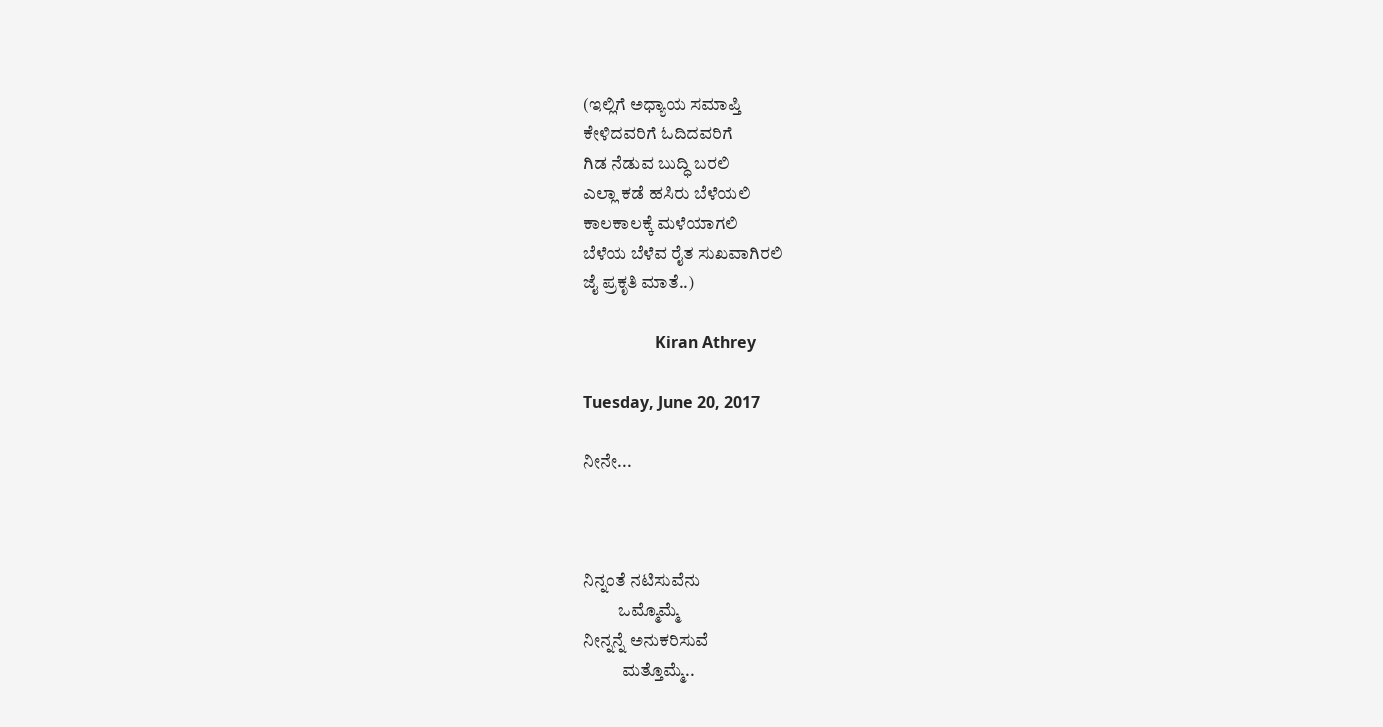(ಇಲ್ಲಿಗೆ ಅಧ್ಯಾಯ ಸಮಾಪ್ತಿ
ಕೇಳಿದವರಿಗೆ ಓದಿದವರಿಗೆ
ಗಿಡ ನೆಡುವ ಬುದ್ಧಿ ಬರಲಿ
ಎಲ್ಲಾ ಕಡೆ ಹಸಿರು ಬೆಳೆಯಲಿ
ಕಾಲಕಾಲಕ್ಕೆ ಮಳೆಯಾಗಲಿ
ಬೆಳೆಯ ಬೆಳೆವ ರೈತ ಸುಖವಾಗಿರಲಿ
ಜೈ ಪ್ರಕೃತಿ ಮಾತೆ..)

                  Kiran Athrey

Tuesday, June 20, 2017

ನೀನೇ...



ನಿನ್ನಂತೆ ನಟಿಸುವೆನು
          ಒಮ್ಮೊಮ್ಮೆ
ನೀನ್ನನ್ನೆ ಅನುಕರಿಸುವೆ
           ಮತ್ತೊಮ್ಮೆ..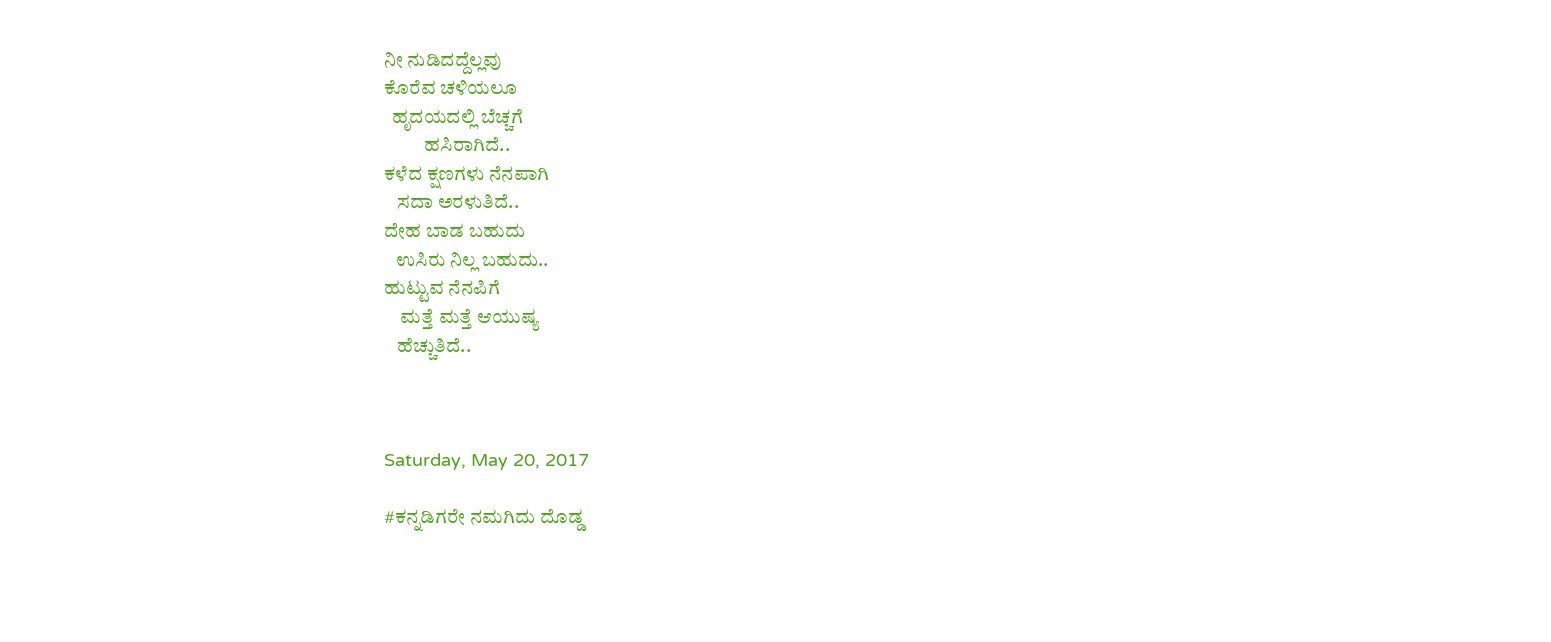ನೀ ನುಡಿದದ್ದೆಲ್ಲವು
ಕೊರೆವ ಚಳಿಯಲೂ
  ಹೃದಯದಲ್ಲಿ ಬೆಚ್ಚಗೆ
          ಹಸಿರಾಗಿದೆ..
ಕಳೆದ ಕ್ಷಣಗಳು ನೆನಪಾಗಿ
   ಸದಾ ಅರಳುತಿದೆ..
ದೇಹ ಬಾಡ ಬಹುದು
   ಉಸಿರು ನಿಲ್ಲ ಬಹುದು..
ಹುಟ್ಟುವ ನೆನಪಿಗೆ
    ಮತ್ತೆ ಮತ್ತೆ ಆಯುಷ್ಯ
   ಹೆಚ್ಚುತಿದೆ..



Saturday, May 20, 2017

#ಕನ್ನಡಿಗರೇ ನಮಗಿದು ದೊಡ್ಡ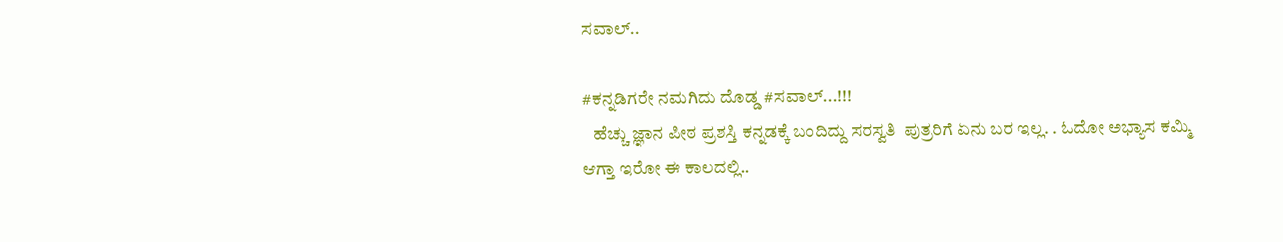ಸವಾಲ್..

#ಕನ್ನಡಿಗರೇ ನಮಗಿದು ದೊಡ್ಡ #ಸವಾಲ್...!!!
   ಹೆಚ್ಚು ಜ್ಞಾನ ಪೀಠ ಪ್ರಶಸ್ತಿ ಕನ್ನಡಕ್ಕೆ ಬಂದಿದ್ದು ಸರಸ್ವತಿ  ಪುತ್ರರಿಗೆ ಏನು ಬರ ಇಲ್ಲ. . ಓದೋ ಅಭ್ಯಾಸ ಕಮ್ಮಿ ಆಗ್ತಾ ಇರೋ ಈ ಕಾಲದಲ್ಲಿ..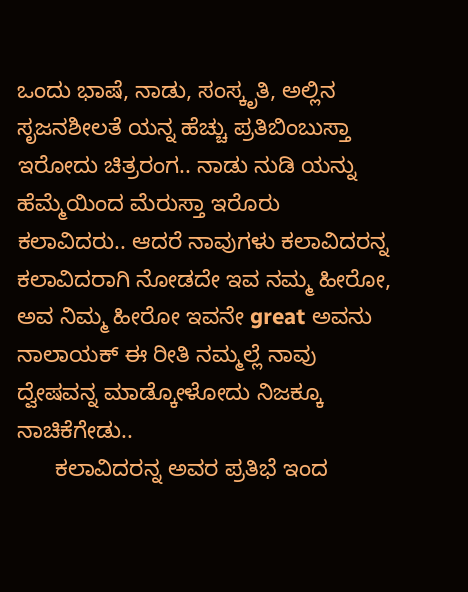ಒಂದು ಭಾಷೆ, ನಾಡು, ಸಂಸ್ಕೃತಿ, ಅಲ್ಲಿನ ಸೃಜನಶೀಲತೆ ಯನ್ನ ಹೆಚ್ಚು ಪ್ರತಿಬಿಂಬುಸ್ತಾ ಇರೋದು ಚಿತ್ರರಂಗ.. ನಾಡು ನುಡಿ ಯನ್ನು ಹೆಮ್ಮೆಯಿಂದ ಮೆರುಸ್ತಾ ಇರೊರು ಕಲಾವಿದರು.. ಆದರೆ ನಾವುಗಳು ಕಲಾವಿದರನ್ನ ಕಲಾವಿದರಾಗಿ ನೋಡದೇ ಇವ ನಮ್ಮ ಹೀರೋ,  ಅವ ನಿಮ್ಮ ಹೀರೋ ಇವನೇ great ಅವನು ನಾಲಾಯಕ್ ಈ ರೀತಿ ನಮ್ಮಲ್ಲೆ ನಾವು  ದ್ವೇಷವನ್ನ ಮಾಡ್ಕೋಳೋದು ನಿಜಕ್ಕೂ ನಾಚಿಕೆಗೇಡು..
      ಕಲಾವಿದರನ್ನ ಅವರ ಪ್ರತಿಭೆ ಇಂದ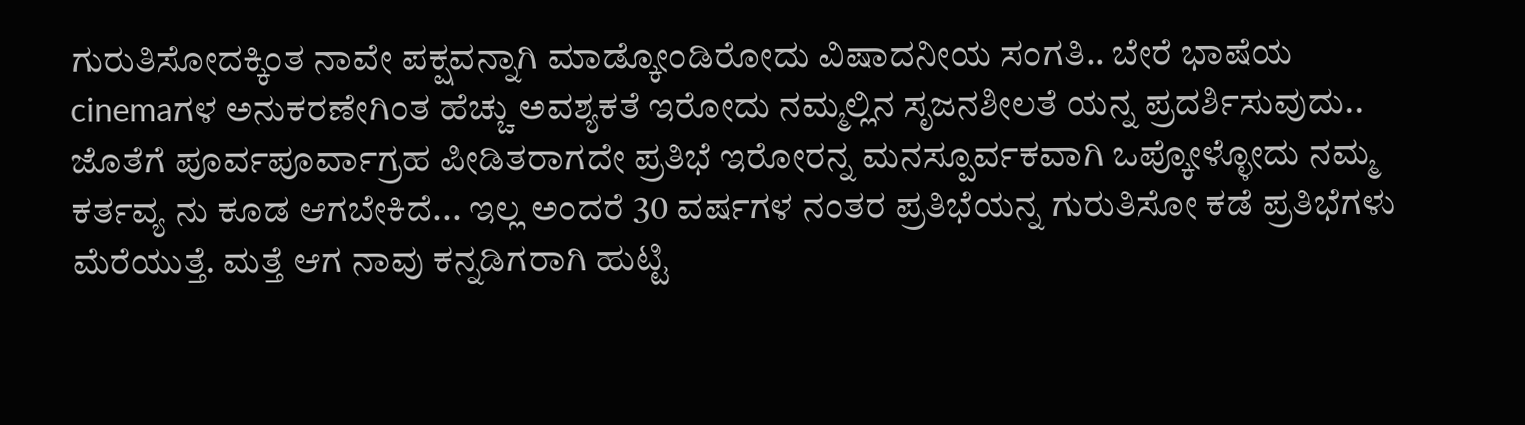ಗುರುತಿಸೋದಕ್ಕಿಂತ ನಾವೇ ಪಕ್ಷವನ್ನಾಗಿ ಮಾಡ್ಕೋಂಡಿರೋದು ವಿಷಾದನೀಯ ಸಂಗತಿ.. ಬೇರೆ ಭಾಷೆಯ cinemaಗಳ ಅನುಕರಣೇಗಿಂತ ಹೆಚ್ಚು ಅವಶ್ಯಕತೆ ಇರೋದು ನಮ್ಮಲ್ಲಿನ ಸೃಜನಶೀಲತೆ ಯನ್ನ ಪ್ರದರ್ಶಿಸುವುದು.. ಜೊತೆಗೆ ಪೂರ್ವಪೂರ್ವಾಗ್ರಹ ಪೀಡಿತರಾಗದೇ ಪ್ರತಿಭೆ ಇರೋರನ್ನ ಮನಸ್ಪೂರ್ವಕವಾಗಿ ಒಪ್ಕೋಳ್ಳೋದು ನಮ್ಮ ಕರ್ತವ್ಯ ನು ಕೂಡ ಆಗಬೇಕಿದೆ... ಇಲ್ಲ ಅಂದರೆ 30 ವರ್ಷಗಳ ನಂತರ ಪ್ರತಿಭೆಯನ್ನ ಗುರುತಿಸೋ ಕಡೆ ಪ್ರತಿಭೆಗಳು ಮೆರೆಯುತ್ತೆ. ಮತ್ತೆ ಆಗ ನಾವು ಕನ್ನಡಿಗರಾಗಿ ಹುಟ್ಟಿ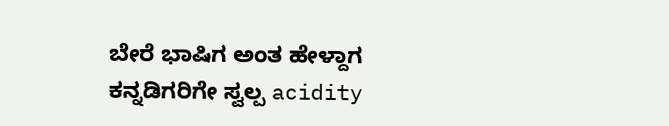ಬೇರೆ ಭಾಷಿಗ ಅಂತ ಹೇಳ್ದಾಗ ಕನ್ನಡಿಗರಿಗೇ ಸ್ವಲ್ಪ acidity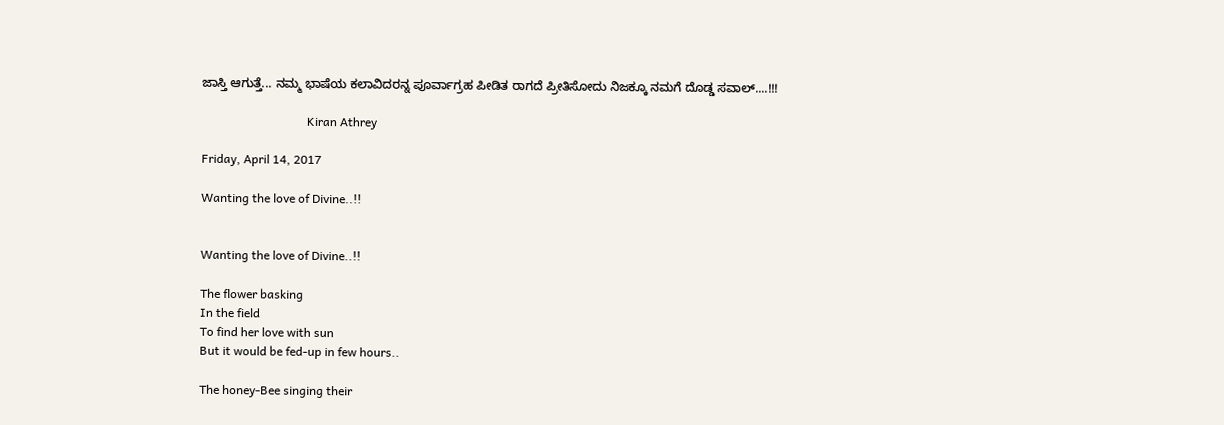ಜಾಸ್ತಿ ಆಗುತ್ತೆ... ನಮ್ಮ ಭಾಷೆಯ ಕಲಾವಿದರನ್ನ ಪೂರ್ವಾಗ್ರಹ ಪೀಡಿತ ರಾಗದೆ ಪ್ರೀತಿಸೋದು ನಿಜಕ್ಕೂ ನಮಗೆ ದೊಡ್ಡ ಸವಾಲ್....!!!

                                   Kiran Athrey

Friday, April 14, 2017

Wanting the love of Divine..!!


Wanting the love of Divine..!!

The flower basking
In the field
To find her love with sun
But it would be fed-up in few hours..

The honey-Bee singing their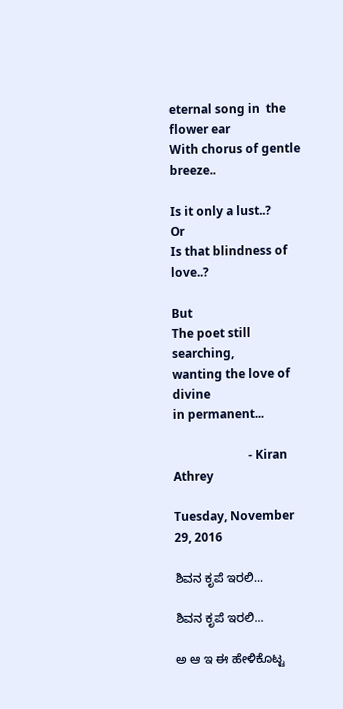eternal song in  the flower ear
With chorus of gentle breeze..

Is it only a lust..?
Or
Is that blindness of love..?

But
The poet still searching,
wanting the love of divine
in permanent...

                         - Kiran Athrey

Tuesday, November 29, 2016

ಶಿವನ ಕೃಪೆ ಇರಲಿ...

ಶಿವನ ಕೃಪೆ ಇರಲಿ...

ಅ ಆ ಇ ಈ ಹೇಳಿಕೊಟ್ಟ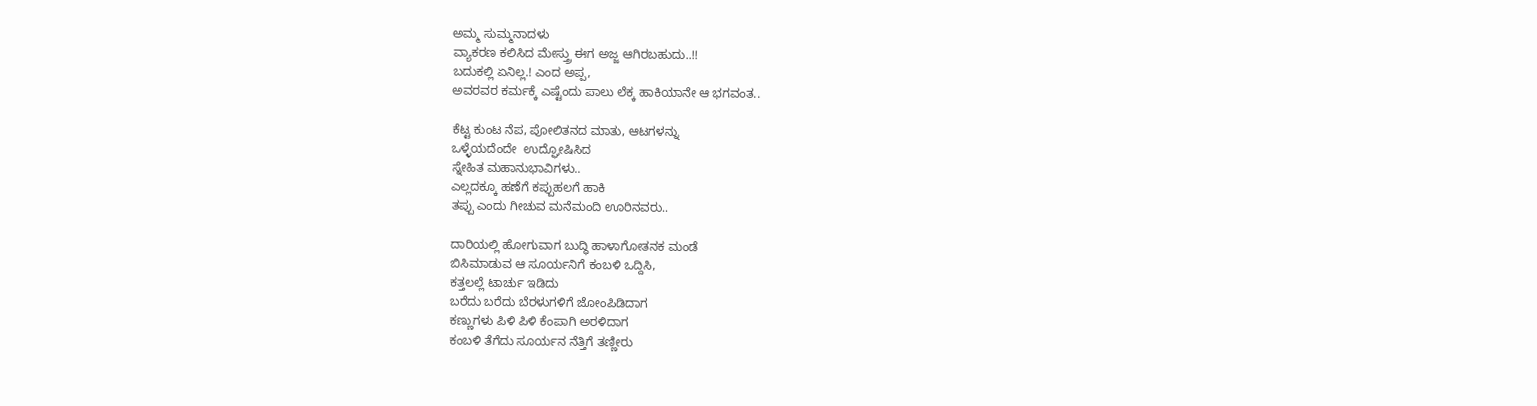ಅಮ್ಮ ಸುಮ್ಮನಾದಳು
ವ್ಯಾಕರಣ ಕಲಿಸಿದ ಮೇಸ್ತ್ರು ಈಗ ಅಜ್ಜ ಆಗಿರಬಹುದು..!!
ಬದುಕಲ್ಲಿ ಏನಿಲ್ಲ.! ಎಂದ ಅಪ್ಪ,
ಅವರವರ ಕರ್ಮಕ್ಕೆ ಎಷ್ಟೆಂದು ಪಾಲು ಲೆಕ್ಕ ಹಾಕಿಯಾನೇ ಆ ಭಗವಂತ..

ಕೆಟ್ಟ ಕುಂಟ ನೆಪ, ಪೋಲಿತನದ ಮಾತು, ಆಟಗಳನ್ನು
ಒಳ್ಳೆಯದೆಂದೇ  ಉದ್ಘೋಷಿಸಿದ
ಸ್ನೇಹಿತ ಮಹಾನುಭಾವಿಗಳು..
ಎಲ್ಲದಕ್ಕೂ ಹಣೆಗೆ ಕಪ್ಪುಹಲಗೆ ಹಾಕಿ
ತಪ್ಪು ಎಂದು ಗೀಚುವ ಮನೆಮಂದಿ ಊರಿನವರು..

ದಾರಿಯಲ್ಲಿ ಹೋಗುವಾಗ ಬುದ್ಧಿ ಹಾಳಾಗೋತನಕ ಮಂಡೆ
ಬಿಸಿಮಾಡುವ ಆ ಸೂರ್ಯನಿಗೆ ಕಂಬಳಿ ಒದ್ದಿಸಿ,
ಕತ್ತಲಲ್ಲೆ ಟಾರ್ಚು ಇಡಿದು
ಬರೆದು ಬರೆದು ಬೆರಳುಗಳಿಗೆ ಜೋಂಪಿಡಿದಾಗ
ಕಣ್ಣುಗಳು ಪಿಳಿ ಪಿಳಿ ಕೆಂಪಾಗಿ ಅರಳಿದಾಗ
ಕಂಬಳಿ ತೆಗೆದು ಸೂರ್ಯನ ನೆತ್ತಿಗೆ ತಣ್ಣೀರು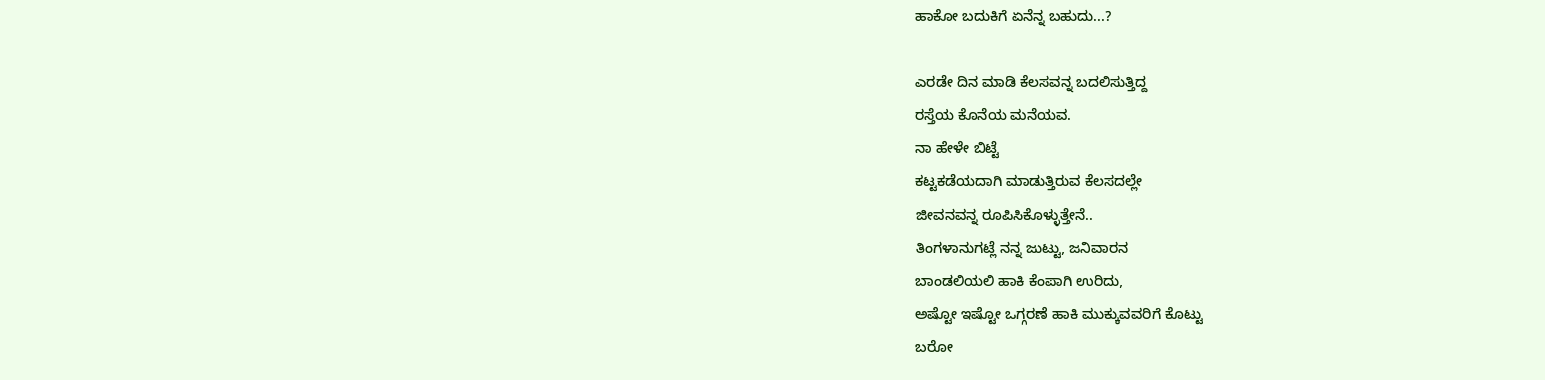ಹಾಕೋ ಬದುಕಿಗೆ ಏನೆನ್ನ ಬಹುದು...?

ಎರಡೇ ದಿನ ಮಾಡಿ ಕೆಲಸವನ್ನ ಬದಲಿಸುತ್ತಿದ್ದ
ರಸ್ತೆಯ ಕೊನೆಯ ಮನೆಯವ.
ನಾ ಹೇಳೇ ಬಿಟ್ಟೆ
ಕಟ್ಟಕಡೆಯದಾಗಿ ಮಾಡುತ್ತಿರುವ ಕೆಲಸದಲ್ಲೇ
ಜೀವನವನ್ನ ರೂಪಿಸಿಕೊಳ್ಳುತ್ತೇನೆ..
ತಿಂಗಳಾನುಗಟ್ಲೆ ನನ್ನ ಜುಟ್ಟು, ಜನಿವಾರನ
ಬಾಂಡಲಿಯಲಿ ಹಾಕಿ ಕೆಂಪಾಗಿ ಉರಿದು,
ಅಷ್ಟೋ ಇಷ್ಟೋ ಒಗ್ಗರಣೆ ಹಾಕಿ ಮುಕ್ಕುವವರಿಗೆ ಕೊಟ್ಟು
ಬರೋ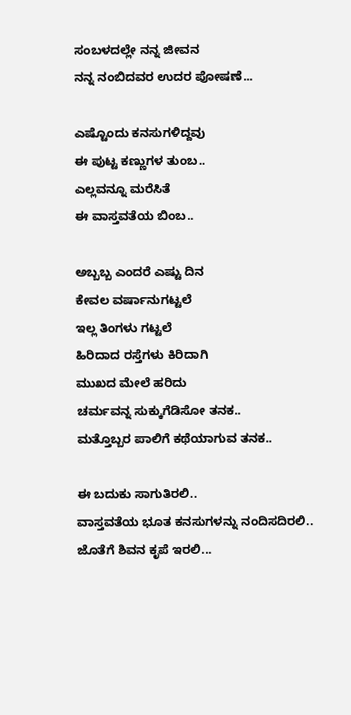ಸಂಬಳದಲ್ಲೇ ನನ್ನ ಜೀವನ
ನನ್ನ ನಂಬಿದವರ ಉದರ ಪೋಷಣೆ...

ಎಷ್ಟೊಂದು ಕನಸುಗಳಿದ್ದವು
ಈ ಪುಟ್ಟ ಕಣ್ಣುಗಳ ತುಂಬ..
ಎಲ್ಲವನ್ನೂ ಮರೆಸಿತೆ
ಈ ವಾಸ್ತವತೆಯ ಬಿಂಬ..

ಅಬ್ಬಬ್ಬ ಎಂದರೆ ಎಷ್ಟು ದಿನ
ಕೇವಲ ವರ್ಷಾನುಗಟ್ಟಲೆ
ಇಲ್ಲ ತಿಂಗಳು ಗಟ್ಟಲೆ
ಹಿರಿದಾದ ರಸ್ತೆಗಳು ಕಿರಿದಾಗಿ
ಮುಖದ ಮೇಲೆ ಹರಿದು
ಚರ್ಮವನ್ನ ಸುಕ್ಕುಗೆಡಿಸೋ ತನಕ..
ಮತ್ತೊಬ್ಬರ ಪಾಲಿಗೆ ಕಥೆಯಾಗುವ ತನಕ..

ಈ ಬದುಕು ಸಾಗುತಿರಲಿ..
ವಾಸ್ತವತೆಯ ಭೂತ ಕನಸುಗಳನ್ನು ನಂದಿಸದಿರಲಿ..
ಜೊತೆಗೆ ಶಿವನ ಕೃಪೆ ಇರಲಿ...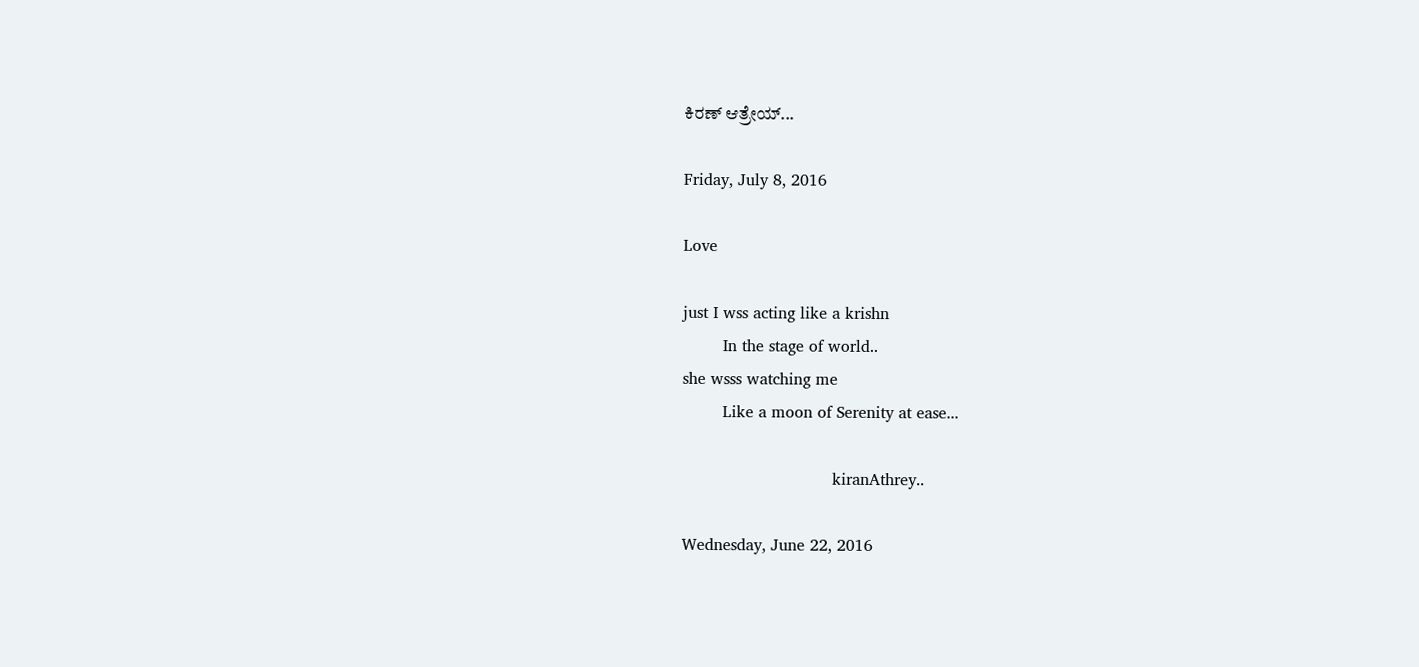ಕಿರಣ್ ಆತ್ರೇಯ್...

Friday, July 8, 2016

Love

just I wss acting like a krishn
        In the stage of world..
she wsss watching me
        Like a moon of Serenity at ease...

                              kiranAthrey..

Wednesday, June 22, 2016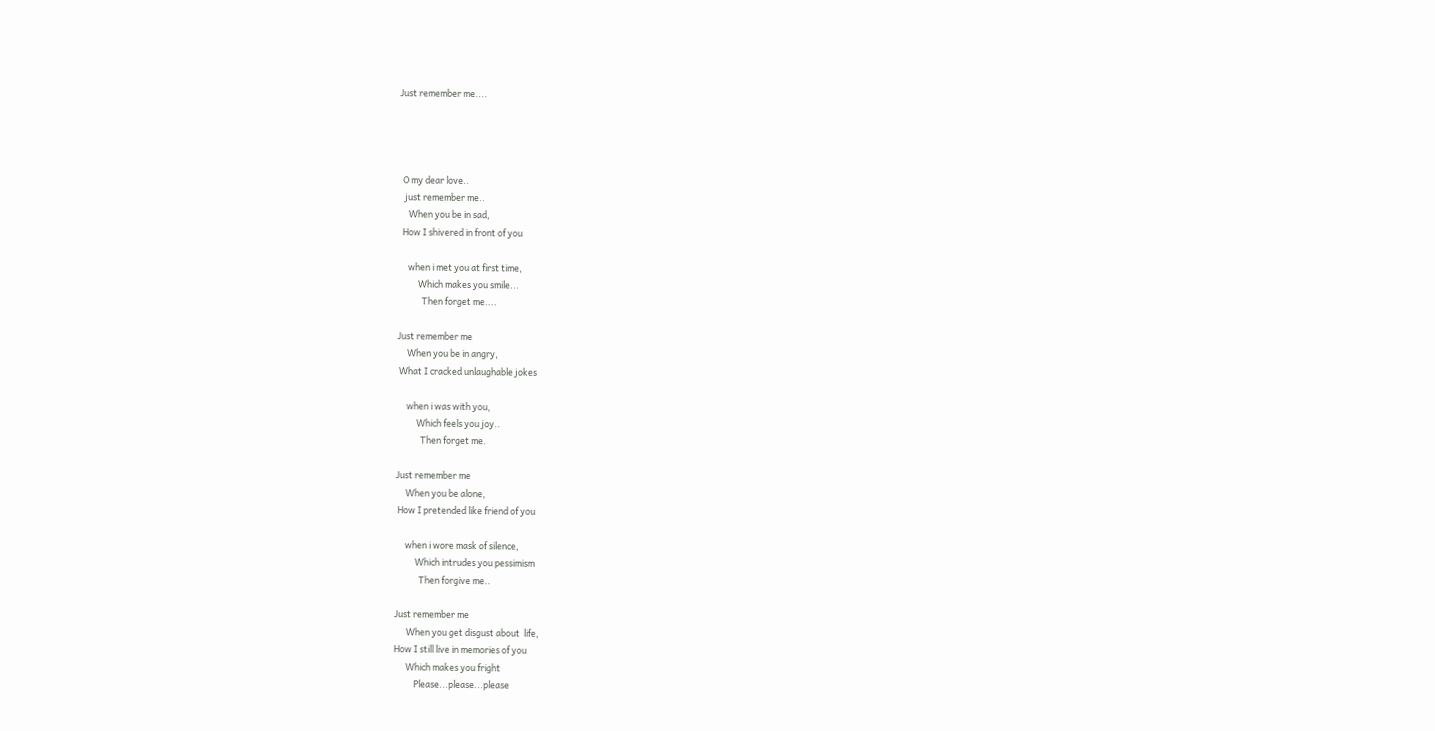Just remember me....




  O my dear love..
   just remember me..
     When you be in sad,
  How I shivered in front of you

     when i met you at first time,
          Which makes you smile...
            Then forget me....

Just remember me
     When you be in angry,
 What I cracked unlaughable jokes

     when i was with you,
          Which feels you joy..
            Then forget me.

Just remember me
     When you be alone,
 How I pretended like friend of you

     when i wore mask of silence,
          Which intrudes you pessimism
            Then forgive me..

Just remember me
      When you get disgust about  life,
How I still live in memories of you
      Which makes you fright
          Please...please...please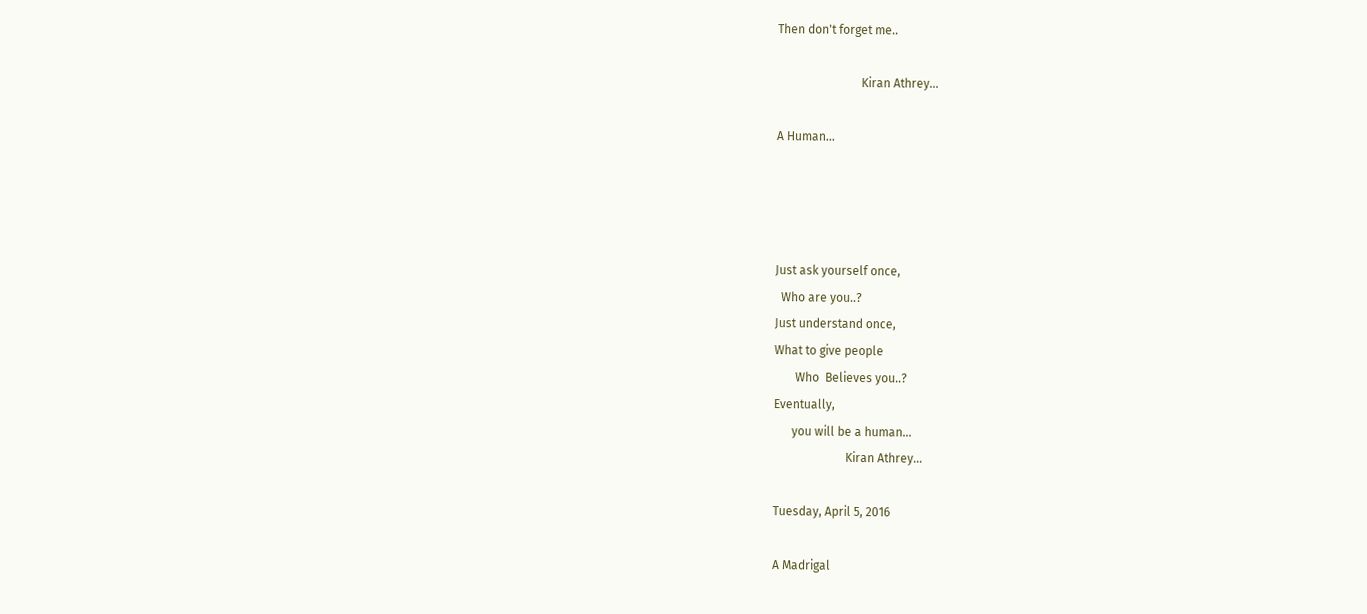Then don't forget me..

                            Kiran Athrey...

A Human...




Just ask yourself once,
  Who are you..?
Just understand once,
What to give people
       Who  Believes you..?
Eventually,
      you will be a human...
                        Kiran Athrey...

Tuesday, April 5, 2016

A Madrigal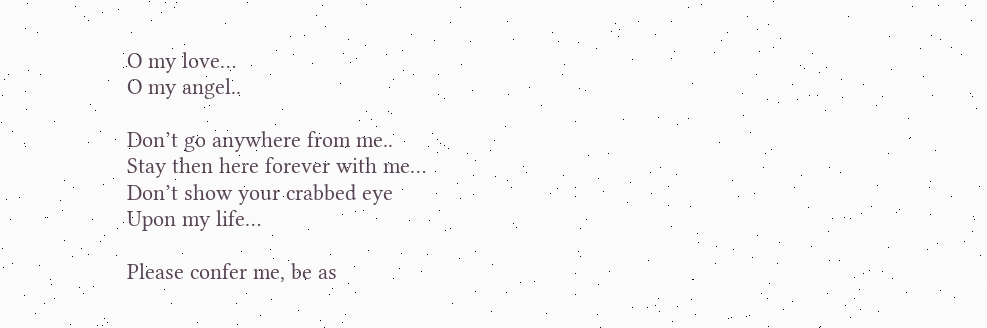O my love…
O my angel..

Don’t go anywhere from me..
Stay then here forever with me…
Don’t show your crabbed eye
Upon my life…

Please confer me, be as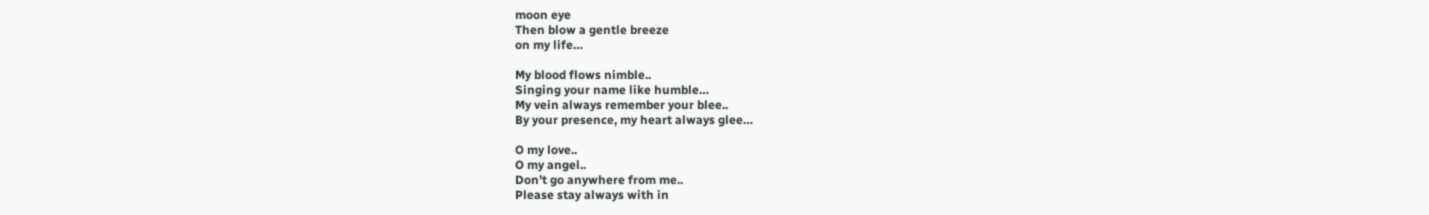moon eye
Then blow a gentle breeze
on my life…

My blood flows nimble..
Singing your name like humble…
My vein always remember your blee..
By your presence, my heart always glee…

O my love..
O my angel..
Don’t go anywhere from me..
Please stay always with in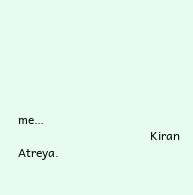me…
                                            Kiran Atreya.